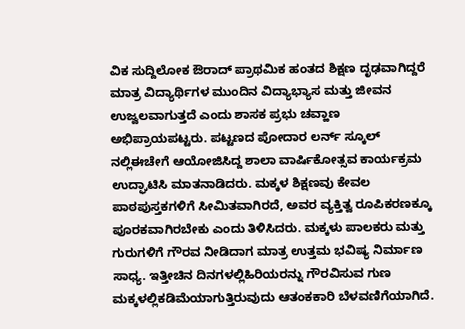ವಿಕ ಸುದ್ದಿಲೋಕ ಔರಾದ್ ಪ್ರಾಥಮಿಕ ಹಂತದ ಶಿಕ್ಷಣ ದೃಢವಾಗಿದ್ದರೆ ಮಾತ್ರ ವಿದ್ಯಾರ್ಥಿಗಳ ಮುಂದಿನ ವಿದ್ಯಾಭ್ಯಾಸ ಮತ್ತು ಜೀವನ ಉಜ್ವಲವಾಗುತ್ತದೆ ಎಂದು ಶಾಸಕ ಪ್ರಭು ಚವ್ಹಾಣ ಅಭಿಪ್ರಾಯಪಟ್ಟರು. ಪಟ್ಟಣದ ಪೋದಾರ ಲರ್ನ್ ಸ್ಕೂಲ್ ನಲ್ಲಿಈಚೇಗೆ ಆಯೋಜಿಸಿದ್ದ ಶಾಲಾ ವಾರ್ಷಿಕೋತ್ಸವ ಕಾರ್ಯಕ್ರಮ ಉದ್ಘಾಟಿಸಿ ಮಾತನಾಡಿದರು. ಮಕ್ಕಳ ಶಿಕ್ಷಣವು ಕೇವಲ ಪಾಠಪುಸ್ತಕಗಳಿಗೆ ಸೀಮಿತವಾಗಿರದೆ, ಅವರ ವ್ಯಕ್ತಿತ್ವ ರೂಪಿಕರಣಕ್ಕೂ ಪೂರಕವಾಗಿರಬೇಕು ಎಂದು ತಿಳಿಸಿದರು. ಮಕ್ಕಳು ಪಾಲಕರು ಮತ್ತು ಗುರುಗಳಿಗೆ ಗೌರವ ನೀಡಿದಾಗ ಮಾತ್ರ ಉತ್ತಮ ಭವಿಷ್ಯ ನಿರ್ಮಾಣ ಸಾಧ್ಯ. ಇತ್ತೀಚಿನ ದಿನಗಳಲ್ಲಿಹಿರಿಯರನ್ನು ಗೌರವಿಸುವ ಗುಣ ಮಕ್ಕಳಲ್ಲಿಕಡಿಮೆಯಾಗುತ್ತಿರುವುದು ಆತಂಕಕಾರಿ ಬೆಳವಣಿಗೆಯಾಗಿದೆ.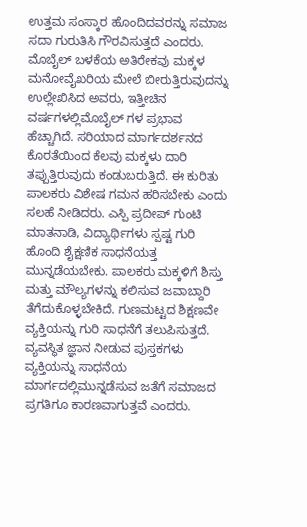ಉತ್ತಮ ಸಂಸ್ಕಾರ ಹೊಂದಿದವರನ್ನು ಸಮಾಜ ಸದಾ ಗುರುತಿಸಿ ಗೌರವಿಸುತ್ತದೆ ಎಂದರು. ಮೊಬೈಲ್ ಬಳಕೆಯ ಅತಿರೇಕವು ಮಕ್ಕಳ ಮನೋವೈಖರಿಯ ಮೇಲೆ ಬೀರುತ್ತಿರುವುದನ್ನು ಉಲ್ಲೇಖಿಸಿದ ಅವರು, ಇತ್ತೀಚಿನ ವರ್ಷಗಳಲ್ಲಿಮೊಬೈಲ್ ಗಳ ಪ್ರಭಾವ ಹೆಚ್ಚಾಗಿದೆ. ಸರಿಯಾದ ಮಾರ್ಗದರ್ಶನದ ಕೊರತೆಯಿಂದ ಕೆಲವು ಮಕ್ಕಳು ದಾರಿ ತಪ್ಪುತ್ತಿರುವುದು ಕಂಡುಬರುತ್ತಿದೆ. ಈ ಕುರಿತು ಪಾಲಕರು ವಿಶೇಷ ಗಮನ ಹರಿಸಬೇಕು ಎಂದು ಸಲಹೆ ನೀಡಿದರು. ಎಸ್ಪಿ ಪ್ರದೀಪ್ ಗುಂಟಿ ಮಾತನಾಡಿ, ವಿದ್ಯಾರ್ಥಿಗಳು ಸ್ಪಷ್ಟ ಗುರಿ ಹೊಂದಿ ಶೈಕ್ಷಣಿಕ ಸಾಧನೆಯತ್ತ ಮುನ್ನಡೆಯಬೇಕು. ಪಾಲಕರು ಮಕ್ಕಳಿಗೆ ಶಿಸ್ತು ಮತ್ತು ಮೌಲ್ಯಗಳನ್ನು ಕಲಿಸುವ ಜವಾಬ್ದಾರಿ ತೆಗೆದುಕೊಳ್ಳಬೇಕಿದೆ. ಗುಣಮಟ್ಟದ ಶಿಕ್ಷಣವೇ ವ್ಯಕ್ತಿಯನ್ನು ಗುರಿ ಸಾಧನೆಗೆ ತಲುಪಿಸುತ್ತದೆ. ವ್ಯವಸ್ಥಿತ ಜ್ಞಾನ ನೀಡುವ ಪುಸ್ತಕಗಳು ವ್ಯಕ್ತಿಯನ್ನು ಸಾಧನೆಯ ಮಾರ್ಗದಲ್ಲಿಮುನ್ನಡೆಸುವ ಜತೆಗೆ ಸಮಾಜದ ಪ್ರಗತಿಗೂ ಕಾರಣವಾಗುತ್ತವೆ ಎಂದರು.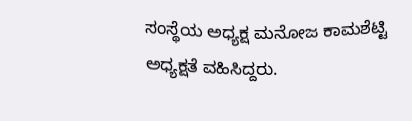ಸಂಸ್ಥೆಯ ಅಧ್ಯಕ್ಷ ಮನೋಜ ಕಾಮಶೆಟ್ಟಿ ಅಧ್ಯಕ್ಷತೆ ವಹಿಸಿದ್ದರು.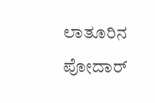ಲಾತೂರಿನ ಪೋದಾರ್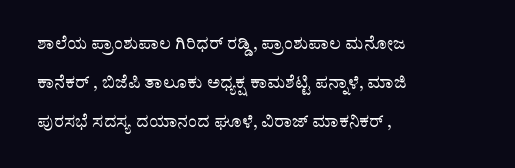ಶಾಲೆಯ ಪ್ರಾಂಶುಪಾಲ ಗಿರಿಧರ್ ರಡ್ಡಿ, ಪ್ರಾಂಶುಪಾಲ ಮನೋಜ ಕಾನೆಕರ್ , ಬಿಜೆಪಿ ತಾಲೂಕು ಅಧ್ಯಕ್ಷ ಕಾಮಶೆಟ್ಟಿ ಪನ್ನಾಳೆ, ಮಾಜಿ ಪುರಸಭೆ ಸದಸ್ಯ ದಯಾನಂದ ಘೂಳೆ, ವಿರಾಜ್ ಮಾಕನಿಕರ್ ,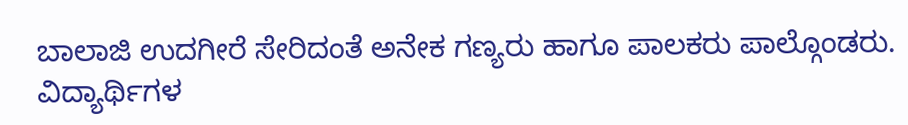ಬಾಲಾಜಿ ಉದಗೀರೆ ಸೇರಿದಂತೆ ಅನೇಕ ಗಣ್ಯರು ಹಾಗೂ ಪಾಲಕರು ಪಾಲ್ಗೊಂಡರು. ವಿದ್ಯಾರ್ಥಿಗಳ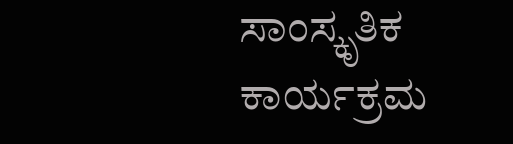ಸಾಂಸ್ಕೃತಿಕ ಕಾರ್ಯಕ್ರಮ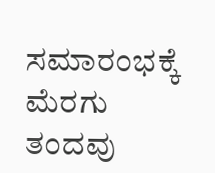ಸಮಾರಂಭಕ್ಕೆ ಮೆರಗು ತಂದವು